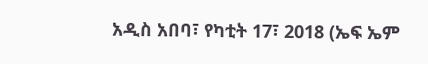አዲስ አበባ፣ የካቲት 17፣ 2018 (ኤፍ ኤም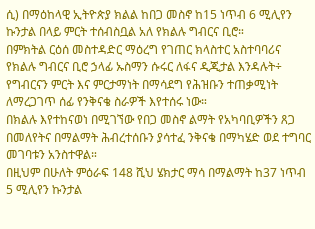ሲ) በማዕከላዊ ኢትዮጵያ ክልል ከበጋ መስኖ ከ15 ነጥብ 6 ሚሊየን ኩንታል በላይ ምርት ተሰብስቧል አለ የክልሉ ግብርና ቢሮ።
በምክትል ርዕሰ መስተዳድር ማዕረግ የገጠር ክላስተር አስተባባሪና የክልሉ ግብርና ቢሮ ኃላፊ ኡስማን ሱሩር ለፋና ዲጂታል እንዳሉት÷ የግብርናን ምርት እና ምርታማነት በማሳደግ የሕዝቡን ተጠቃሚነት ለማረጋገጥ ሰፊ የንቅናቄ ስራዎች እየተሰሩ ነው።
በክልሉ እየተከናወነ በሚገኘው የበጋ መስኖ ልማት የአካባቢዎችን ጸጋ በመለየትና በማልማት ሕብረተሰቡን ያሳተፈ ንቅናቄ በማካሄድ ወደ ተግባር መገባቱን አንስተዋል።
በዚህም በሁለት ምዕራፍ 148 ሺህ ሄክታር ማሳ በማልማት ከ37 ነጥብ 5 ሚሊየን ኩንታል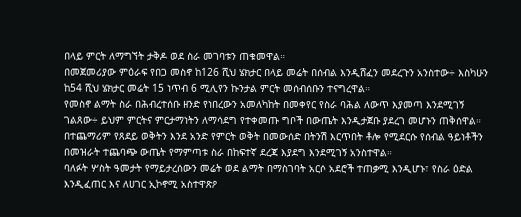በላይ ምርት ለማግኘት ታቅዶ ወደ ስራ መገባቱን ጠቁመዋል።
በመጀመሪያው ምዕራፍ የበጋ መስኖ ከ126 ሺህ ሄክታር በላይ መሬት በሰብል እንዲሸፈን መደረጉን አንስተው÷ እስካሁን ከ54 ሺህ ሄክታር መሬት 15 ነጥብ 6 ሚሊየን ኩንታል ምርት መሰብሰቡን ተናግረዋል።
የመስኖ ልማት ስራ በሕብረተሰቡ ዘንድ የነበረውን አመለካከት በመቀየር የስራ ባሕል ለውጥ እያመጣ እንደሚገኝ ገልጸው÷ ይህም ምርትና ምርታማነትን ለማሳደግ የተቀመጡ ግቦች በውጤት እንዲታጀቡ ያደረገ መሆኑን ጠቅሰዋል።
በተጨማሪም የጸደይ ወቅትን እንደ አንድ የምርት ወቅት በመውሰድ በትንሽ እርጥበት ቶሎ የሚደርሱ የሰብል ዓይነቶችን በመዝራት ተጨባጭ ውጤት የማምጣቱ ስራ በከፍተኛ ደረጃ እያደግ እንደሚገኝ አንስተዋል።
ባለፉት ሦስት ዓመታት የማይታረሰውን መሬት ወደ ልማት በማስገባት አርሶ አደሮች ተጠቃሚ እንዲሆኑ፣ የስራ ዕድል እንዲፈጠር እና ለሀገር ኢኮኖሚ አስተዋጽዖ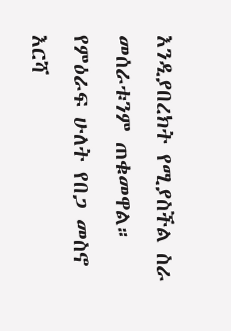እንዲያበረክት የሚያስችል ስራ መሰራቱንም ጠቁመዋል።
የምዕራፍ ሁለት የበጋ መስኖ እርሻ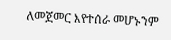ለመጀመር እየተሰራ መሆኑንም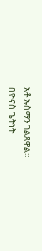አቶ ኡስማን ገልጸዋል።
በዮናስ ጌትነት